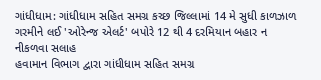ગાંધીધામ: ગાંધીધામ સહિત સમગ્ર કચ્છ જિલ્લામાં 14 મે સુધી કાળઝાળ ગરમીને લઈ 'ઓરેન્જ એલર્ટ' બપોરે 12 થી 4 દરમિયાન બહાર ન નીકળવા સલાહ
હવામાન વિભાગ દ્વારા ગાંધીધામ સહિત સમગ્ર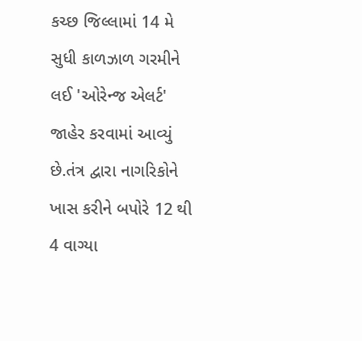કચ્છ જિલ્લામાં 14 મે સુધી કાળઝાળ ગરમીને લઈ 'ઓરેન્જ એલર્ટ' જાહેર કરવામાં આવ્યું છે.તંત્ર દ્વારા નાગરિકોને ખાસ કરીને બપોરે 12 થી 4 વાગ્યા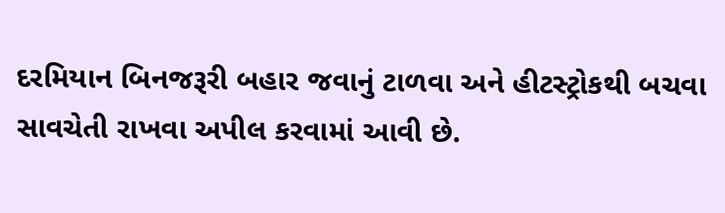દરમિયાન બિનજરૂરી બહાર જવાનું ટાળવા અને હીટસ્ટ્રોકથી બચવા સાવચેતી રાખવા અપીલ કરવામાં આવી છે.